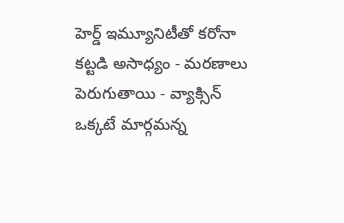హెర్డ్ ఇమ్యూనిటీతో కరోనా కట్టడి అసాధ్యం - మరణాలు పెరుగుతాయి - వ్యాక్సిన్ ఒక్కటే మార్గమన్న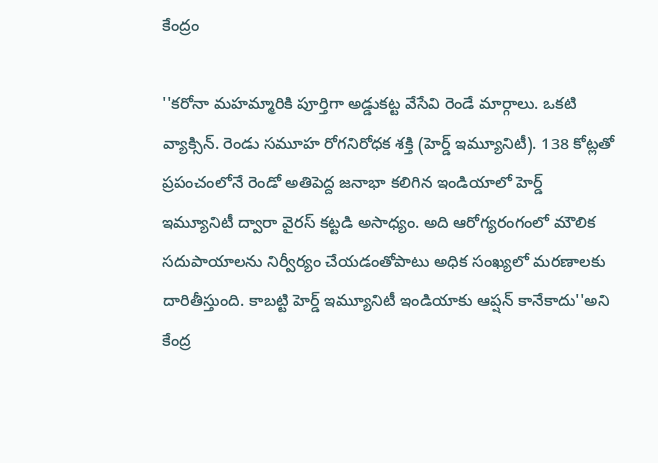కేంద్రం

''కరోనా మహమ్మారికి పూర్తిగా అడ్డుకట్ట వేసేవి రెండే మార్గాలు. ఒకటి వ్యాక్సిన్‌. రెండు సమూహ రోగనిరోధక శక్తి (హెర్డ్‌ ఇమ్యూనిటీ). 138 కోట్లతో ప్రపంచంలోనే రెండో అతిపెద్ద జనాభా కలిగిన ఇండియాలో హెర్డ్ ఇమ్యూనిటీ ద్వారా వైరస్ కట్టడి అసాధ్యం. అది ఆరోగ్యరంగంలో మౌలిక సదుపాయాలను నిర్వీర్యం చేయడంతోపాటు అధిక సంఖ్యలో మరణాలకు దారితీస్తుంది. కాబట్టి హెర్డ్ ఇమ్యూనిటీ ఇండియాకు ఆప్షన్ కానేకాదు''అని కేంద్ర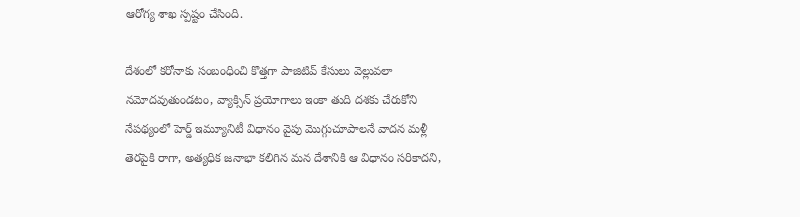ఆరోగ్య శాఖ స్పష్టం చేసింది.

దేశంలో కరోనాకు సంబంధించి కొత్తగా పాజిటివ్ కేసులు వెల్లువలా నమోదవుతుండటం, వ్యాక్సిన్ ప్రయోగాలు ఇంకా తుది దశకు చేరుకోని నేపథ్యంలో హెర్డ్ ఇమ్యూనిటీ విధానం వైపు మొగ్గుచూపాలనే వాదన మళ్లీ తెరపైకి రాగా, అత్యధిక జనాభా కలిగిన మన దేశానికి ఆ విధానం సరికాదని,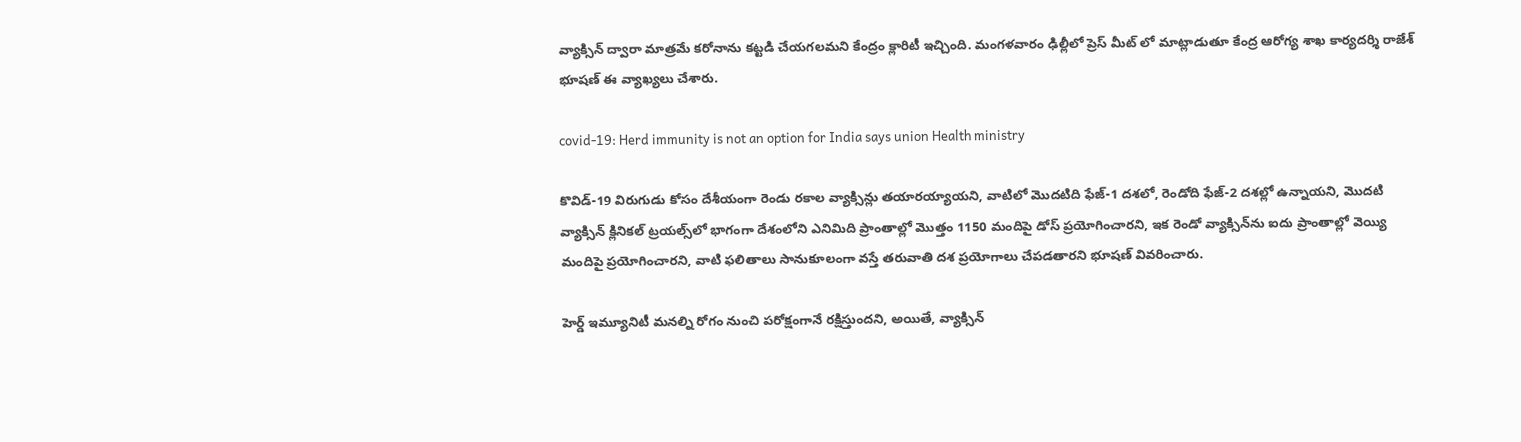వ్యాక్సిన్ ద్వారా మాత్రమే కరోనాను కట్టడి చేయగలమని కేంద్రం క్లారిటీ ఇచ్చింది. మంగళవారం ఢిల్లీలో ప్రెస్ మీట్ లో మాట్లాడుతూ కేంద్ర ఆరోగ్య శాఖ కార్యదర్శి రాజేశ్ భూషణ్ ఈ వ్యాఖ్యలు చేశారు.

covid-19: Herd immunity is not an option for India says union Health ministry

కొవిడ్-19 విరుగుడు కోసం దేశీయంగా రెండు రకాల వ్యాక్సిన్లు తయారయ్యాయని, వాటిలో మొదటిది ఫేజ్-1 దశలో, రెండోది ఫేజ్-2 దశల్లో ఉన్నాయని, మొదటి వ్యాక్సిన్‌ క్లినికల్ ట్రయల్స్‌లో భాగంగా దేశంలోని ఎనిమిది ప్రాంతాల్లో మొత్తం 1150 మందిపై డోస్ ప్రయోగించారని, ఇక రెండో వ్యాక్సిన్‌ను ఐదు ప్రాంతాల్లో వెయ్యి మందిపై ప్రయోగించారని, వాటి ఫలితాలు సానుకూలంగా వస్తే తరువాతి దశ ప్రయోగాలు చేపడతారని భూషణ్ వివరించారు.

హెర్డ్ ఇమ్యూనిటీ మనల్ని రోగం నుంచి పరోక్షంగానే రక్షిస్తుందని, అయితే, వ్యాక్సిన్‌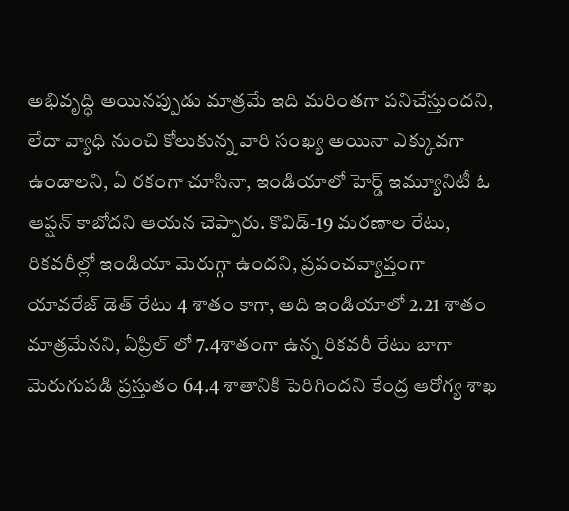అభివృద్ధి అయినప్పుడు మాత్రమే ఇది మరింతగా పనిచేస్తుందని, లేదా వ్యాధి నుంచి కోలుకున్న వారి సంఖ్య అయినా ఎక్కువగా ఉండాలని, ఏ రకంగా చూసినా, ఇండియాలో హెర్డ్ ఇమ్యూనిటీ ఓ ఆప్షన్ కాబోదని ఆయన చెప్పారు. కొవిడ్-19 మరణాల రేటు, రికవరీల్లో ఇండియా మెరుగ్గా ఉందని, ప్రపంచవ్యాప్తంగా యావరేజ్ డెత్ రేటు 4 శాతం కాగా, అది ఇండియాలో 2.21 శాతం మాత్రమేనని, ఏప్రిల్ లో 7.4శాతంగా ఉన్న రికవరీ రేటు బాగా మెరుగుపడి ప్రస్తుతం 64.4 శాతానికి పెరిగిందని కేంద్ర ఆరోగ్య శాఖ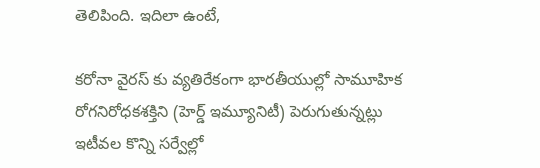తెలిపింది. ఇదిలా ఉంటే,

కరోనా వైరస్ కు వ్యతిరేకంగా భారతీయుల్లో సామూహిక రోగనిరోధకశక్తిని (హెర్డ్‌ ఇమ్యూనిటీ) పెరుగుతున్నట్లు ఇటీవల కొన్ని సర్వేల్లో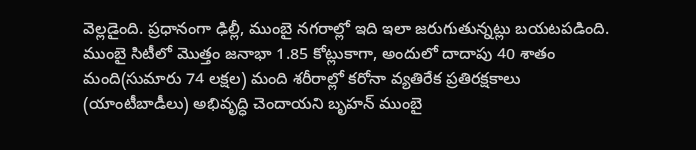వెల్లడైంది. ప్రధానంగా ఢిల్లీ, ముంబై నగరాల్లో ఇది ఇలా జరుగుతున్నట్లు బయటపడింది. ముంబై సిటీలో మొత్తం జనాభా 1.85 కోట్లుకాగా, అందులో దాదాపు 40 శాతం మంది(సుమారు 74 లక్షల) మంది శరీరాల్లో కరోనా వ్యతిరేక ప్రతిరక్షకాలు (యాంటీబాడీలు) అభివృద్ధి చెందాయని బృహన్ ముంబై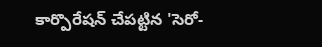కార్పొరేషన్‌ చేపట్టిన 'సెరో-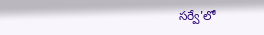సర్వే'లో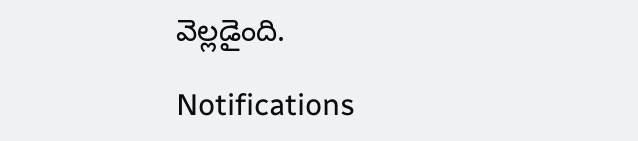వెల్లడైంది.

Notifications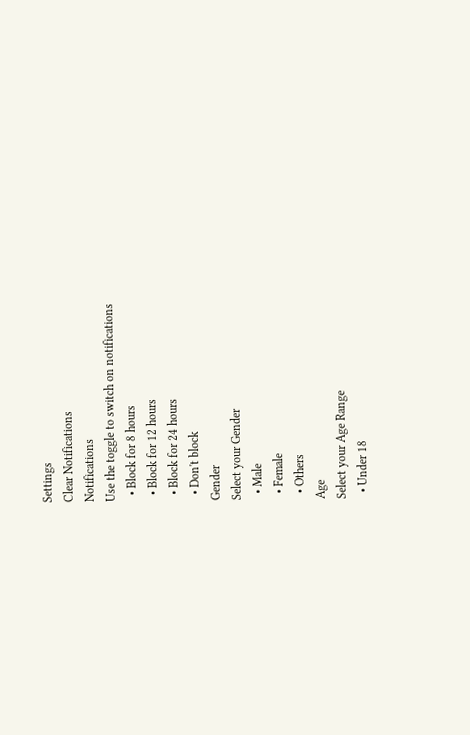Settings
Clear Notifications
Notifications
Use the toggle to switch on notifications
  • Block for 8 hours
  • Block for 12 hours
  • Block for 24 hours
  • Don't block
Gender
Select your Gender
  • Male
  • Female
  • Others
Age
Select your Age Range
  • Under 18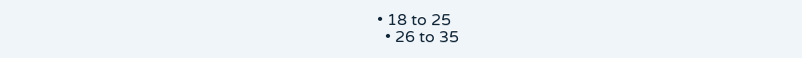• 18 to 25
  • 26 to 35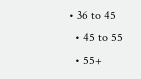• 36 to 45
  • 45 to 55
  • 55+